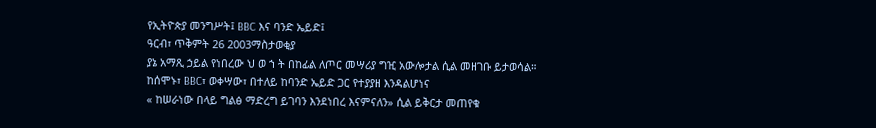የኢትዮጵያ መንግሥት፤ BBC እና ባንድ ኤይድ፤
ዓርብ፣ ጥቅምት 26 2003ማስታወቂያ
ያኔ አማጺ ኃይል የነበረው ህ ወ ኀ ት በከፊል ለጦር መሣሪያ ግዢ አውሎታል ሲል መዘገቡ ይታወሳል።
ከሰሞኑ፣ BBC፣ ወቀሣው፣ በተለይ ከባንድ ኤይድ ጋር የተያያዘ እንዳልሆነና
« ከሠራነው በላይ ግልፅ ማድረግ ይገባን እንደነበረ እናምናለን» ሲል ይቅርታ መጠየቁ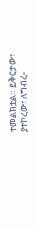ተመልክቷል። ይቅርታው፣ ያተኮረው፣ ለግብረ-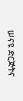ሠናዩ ድርጅትና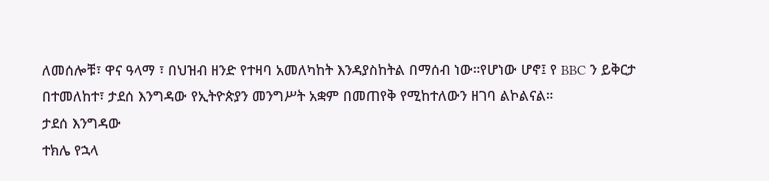ለመሰሎቹ፣ ዋና ዓላማ ፣ በህዝብ ዘንድ የተዛባ አመለካከት እንዳያስከትል በማሰብ ነው።የሆነው ሆኖ፤ የ BBC ን ይቅርታ በተመለከተ፣ ታደሰ እንግዳው የኢትዮጵያን መንግሥት አቋም በመጠየቅ የሚከተለውን ዘገባ ልኮልናል።
ታደሰ እንግዳው
ተክሌ የኋላ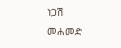ነጋሽ መሐመድ